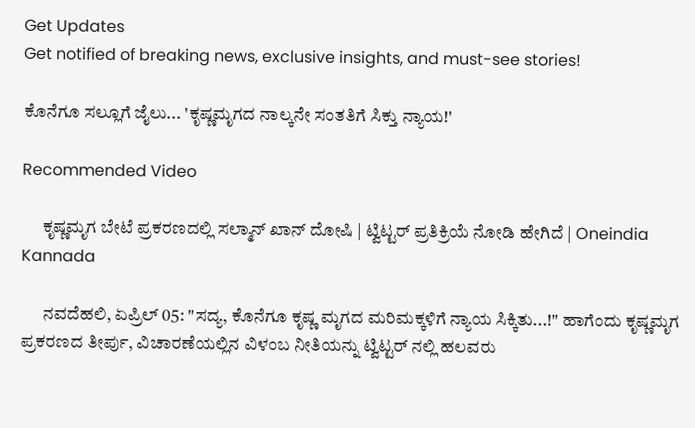Get Updates
Get notified of breaking news, exclusive insights, and must-see stories!

ಕೊನೆಗೂ ಸಲ್ಲೂಗೆ ಜೈಲು... 'ಕೃಷ್ಣಮೃಗದ ನಾಲ್ಕನೇ ಸಂತತಿಗೆ ಸಿಕ್ತು ನ್ಯಾಯ!'

Recommended Video

      ಕೃಷ್ಣಮೃಗ ಬೇಟೆ ಪ್ರಕರಣದಲ್ಲಿ ಸಲ್ಮಾನ್ ಖಾನ್ ದೋಷಿ | ಟ್ವಿಟ್ಟರ್ ಪ್ರತಿಕ್ರಿಯೆ ನೋಡಿ ಹೇಗಿದೆ | Oneindia Kannada

      ನವದೆಹಲಿ, ಏಪ್ರಿಲ್ 05: "ಸದ್ಯ, ಕೊನೆಗೂ ಕೃಷ್ಣ ಮೃಗದ ಮರಿಮಕ್ಕಳಿಗೆ ನ್ಯಾಯ ಸಿಕ್ಕಿತು...!" ಹಾಗೆಂದು ಕೃಷ್ಣಮೃಗ ಪ್ರಕರಣದ ತೀರ್ಪು, ವಿಚಾರಣೆಯಲ್ಲಿನ ವಿಳಂಬ ನೀತಿಯನ್ನು ಟ್ವಿಟ್ಟರ್ ನಲ್ಲಿ ಹಲವರು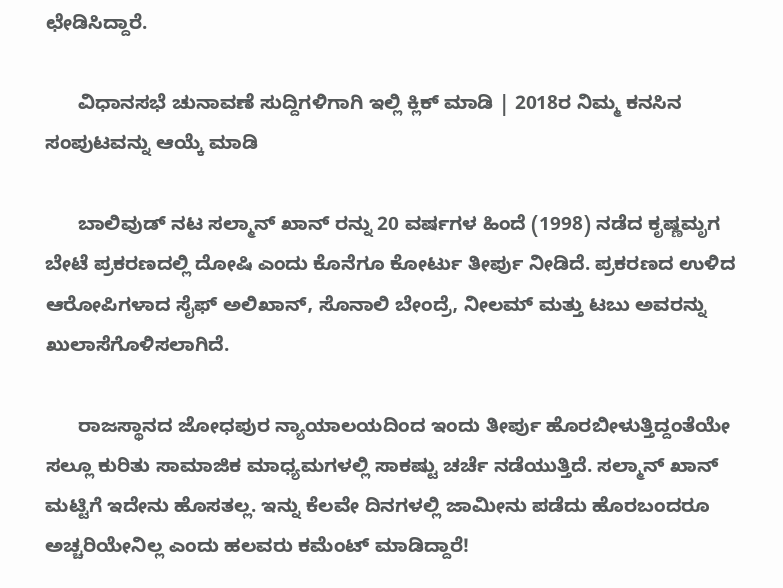ಛೇಡಿಸಿದ್ದಾರೆ.

      ವಿಧಾನಸಭೆ ಚುನಾವಣೆ ಸುದ್ದಿಗಳಿಗಾಗಿ ಇಲ್ಲಿ ಕ್ಲಿಕ್ ಮಾಡಿ | 2018ರ ನಿಮ್ಮ ಕನಸಿನ ಸಂಪುಟವನ್ನು ಆಯ್ಕೆ ಮಾಡಿ

      ಬಾಲಿವುಡ್ ನಟ ಸಲ್ಮಾನ್ ಖಾನ್ ರನ್ನು 20 ವರ್ಷಗಳ ಹಿಂದೆ (1998) ನಡೆದ ಕೃಷ್ಣಮೃಗ ಬೇಟೆ ಪ್ರಕರಣದಲ್ಲಿ ದೋಷಿ ಎಂದು ಕೊನೆಗೂ ಕೋರ್ಟು ತೀರ್ಪು ನೀಡಿದೆ. ಪ್ರಕರಣದ ಉಳಿದ ಆರೋಪಿಗಳಾದ ಸೈಫ್ ಅಲಿಖಾನ್, ಸೊನಾಲಿ ಬೇಂದ್ರೆ, ನೀಲಮ್ ಮತ್ತು ಟಬು ಅವರನ್ನು ಖುಲಾಸೆಗೊಳಿಸಲಾಗಿದೆ.

      ರಾಜಸ್ಥಾನದ ಜೋಧಪುರ ನ್ಯಾಯಾಲಯದಿಂದ ಇಂದು ತೀರ್ಪು ಹೊರಬೀಳುತ್ತಿದ್ದಂತೆಯೇ ಸಲ್ಲೂ ಕುರಿತು ಸಾಮಾಜಿಕ ಮಾಧ್ಯಮಗಳಲ್ಲಿ ಸಾಕಷ್ಟು ಚರ್ಚೆ ನಡೆಯುತ್ತಿದೆ. ಸಲ್ಮಾನ್ ಖಾನ್ ಮಟ್ಟಿಗೆ ಇದೇನು ಹೊಸತಲ್ಲ. ಇನ್ನು ಕೆಲವೇ ದಿನಗಳಲ್ಲಿ ಜಾಮೀನು ಪಡೆದು ಹೊರಬಂದರೂ ಅಚ್ಚರಿಯೇನಿಲ್ಲ ಎಂದು ಹಲವರು ಕಮೆಂಟ್ ಮಾಡಿದ್ದಾರೆ!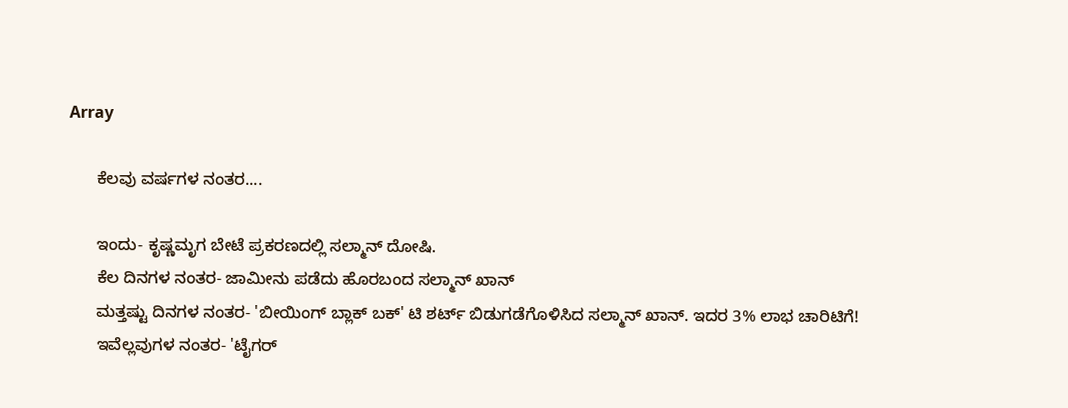Array

      ಕೆಲವು ವರ್ಷಗಳ ನಂತರ....

      ಇಂದು- ಕೃಷ್ಣಮೃಗ ಬೇಟೆ ಪ್ರಕರಣದಲ್ಲಿ ಸಲ್ಮಾನ್ ದೋಷಿ.
      ಕೆಲ ದಿನಗಳ ನಂತರ- ಜಾಮೀನು ಪಡೆದು ಹೊರಬಂದ ಸಲ್ಮಾನ್ ಖಾನ್
      ಮತ್ತಷ್ಟು ದಿನಗಳ ನಂತರ- 'ಬೀಯಿಂಗ್ ಬ್ಲಾಕ್ ಬಕ್' ಟಿ ಶರ್ಟ್ ಬಿಡುಗಡೆಗೊಳಿಸಿದ ಸಲ್ಮಾನ್ ಖಾನ್. ಇದರ 3% ಲಾಭ ಚಾರಿಟಿಗೆ!
      ಇವೆಲ್ಲವುಗಳ ನಂತರ- 'ಟೈಗರ್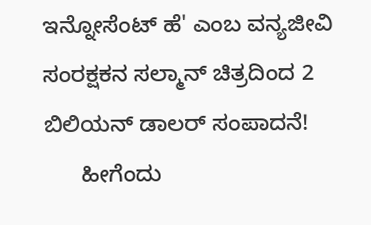ಇನ್ನೋಸೆಂಟ್ ಹೆ' ಎಂಬ ವನ್ಯಜೀವಿ ಸಂರಕ್ಷಕನ ಸಲ್ಮಾನ್ ಚಿತ್ರದಿಂದ 2 ಬಿಲಿಯನ್ ಡಾಲರ್ ಸಂಪಾದನೆ!
      ಹೀಗೆಂದು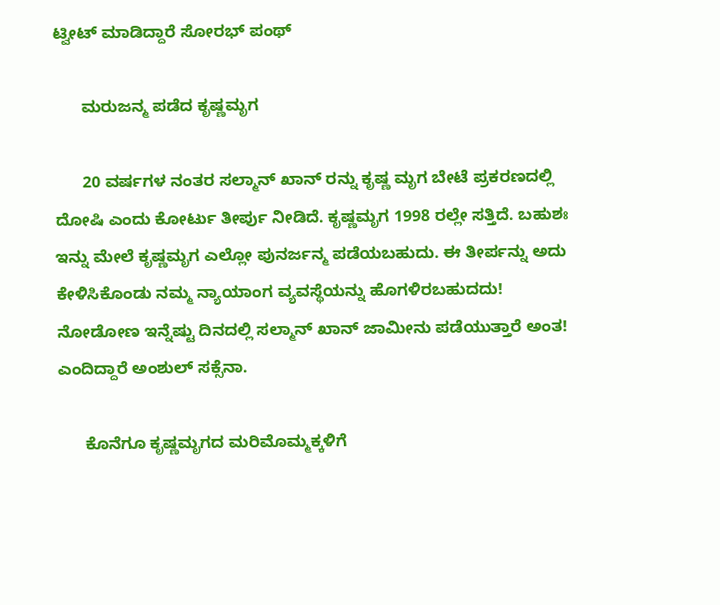ಟ್ವೀಟ್ ಮಾಡಿದ್ದಾರೆ ಸೋರಭ್ ಪಂಥ್

      ಮರುಜನ್ಮ ಪಡೆದ ಕೃಷ್ಣಮೃಗ

      20 ವರ್ಷಗಳ ನಂತರ ಸಲ್ಮಾನ್ ಖಾನ್ ರನ್ನು ಕೃಷ್ಣ ಮೃಗ ಬೇಟೆ ಪ್ರಕರಣದಲ್ಲಿ ದೋಷಿ ಎಂದು ಕೋರ್ಟು ತೀರ್ಪು ನೀಡಿದೆ. ಕೃಷ್ಣಮೃಗ 1998 ರಲ್ಲೇ ಸತ್ತಿದೆ. ಬಹುಶಃ ಇನ್ನು ಮೇಲೆ ಕೃಷ್ಣಮೃಗ ಎಲ್ಲೋ ಪುನರ್ಜನ್ಮ ಪಡೆಯಬಹುದು. ಈ ತೀರ್ಪನ್ನು ಅದು ಕೇಳಿಸಿಕೊಂಡು ನಮ್ಮ ನ್ಯಾಯಾಂಗ ವ್ಯವಸ್ಥೆಯನ್ನು ಹೊಗಳಿರಬಹುದದು! ನೋಡೋಣ ಇನ್ನೆಷ್ಟು ದಿನದಲ್ಲಿ ಸಲ್ಮಾನ್ ಖಾನ್ ಜಾಮೀನು ಪಡೆಯುತ್ತಾರೆ ಅಂತ! ಎಂದಿದ್ದಾರೆ ಅಂಶುಲ್ ಸಕ್ಸೆನಾ.

      ಕೊನೆಗೂ ಕೃಷ್ಣಮೃಗದ ಮರಿಮೊಮ್ಮಕ್ಕಳಿಗೆ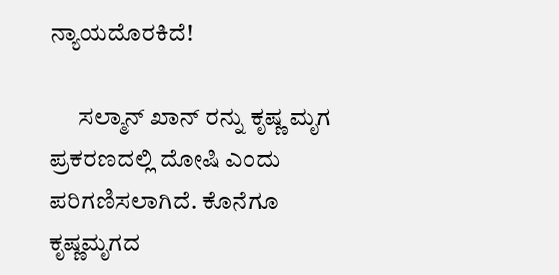ನ್ಯಾಯದೊರಕಿದೆ!

      ಸಲ್ಮಾನ್ ಖಾನ್ ರನ್ನು ಕೃಷ್ಣ ಮೃಗ ಪ್ರಕರಣದಲ್ಲಿ ದೋಷಿ ಎಂದು ಪರಿಗಣಿಸಲಾಗಿದೆ. ಕೊನೆಗೂ ಕೃಷ್ಣಮೃಗದ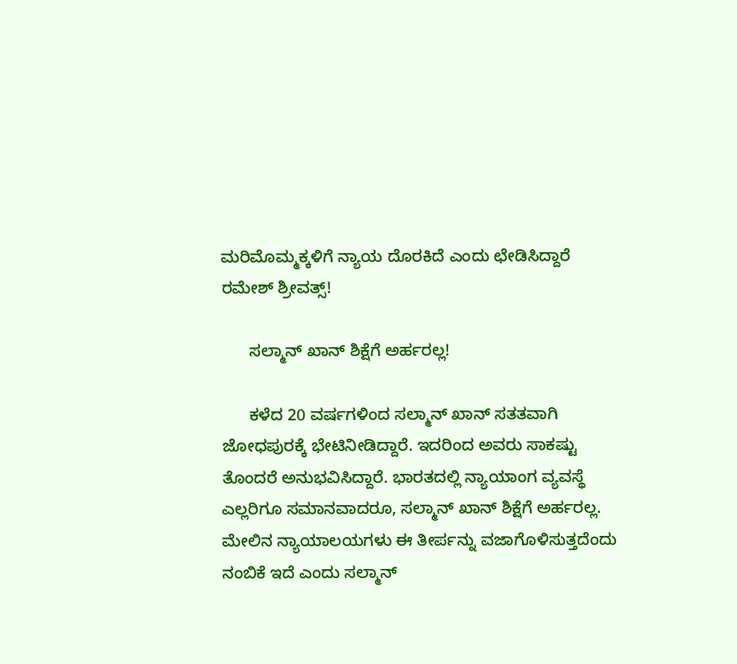ಮರಿಮೊಮ್ಮಕ್ಕಳಿಗೆ ನ್ಯಾಯ ದೊರಕಿದೆ ಎಂದು ಛೇಡಿಸಿದ್ದಾರೆ ರಮೇಶ್ ಶ್ರೀವತ್ಸ್!

      ಸಲ್ಮಾನ್ ಖಾನ್ ಶಿಕ್ಷೆಗೆ ಅರ್ಹರಲ್ಲ!

      ಕಳೆದ 20 ವರ್ಷಗಳಿಂದ ಸಲ್ಮಾನ್ ಖಾನ್ ಸತತವಾಗಿ ಜೋಧಪುರಕ್ಕೆ ಭೇಟಿನೀಡಿದ್ದಾರೆ. ಇದರಿಂದ ಅವರು ಸಾಕಷ್ಟು ತೊಂದರೆ ಅನುಭವಿಸಿದ್ದಾರೆ. ಭಾರತದಲ್ಲಿ ನ್ಯಾಯಾಂಗ ವ್ಯವಸ್ಥೆ ಎಲ್ಲರಿಗೂ ಸಮಾನವಾದರೂ, ಸಲ್ಮಾನ್ ಖಾನ್ ಶಿಕ್ಷೆಗೆ ಅರ್ಹರಲ್ಲ. ಮೇಲಿನ ನ್ಯಾಯಾಲಯಗಳು ಈ ತೀರ್ಪನ್ನು ವಜಾಗೊಳಿಸುತ್ತದೆಂದು ನಂಬಿಕೆ ಇದೆ ಎಂದು ಸಲ್ಮಾನ್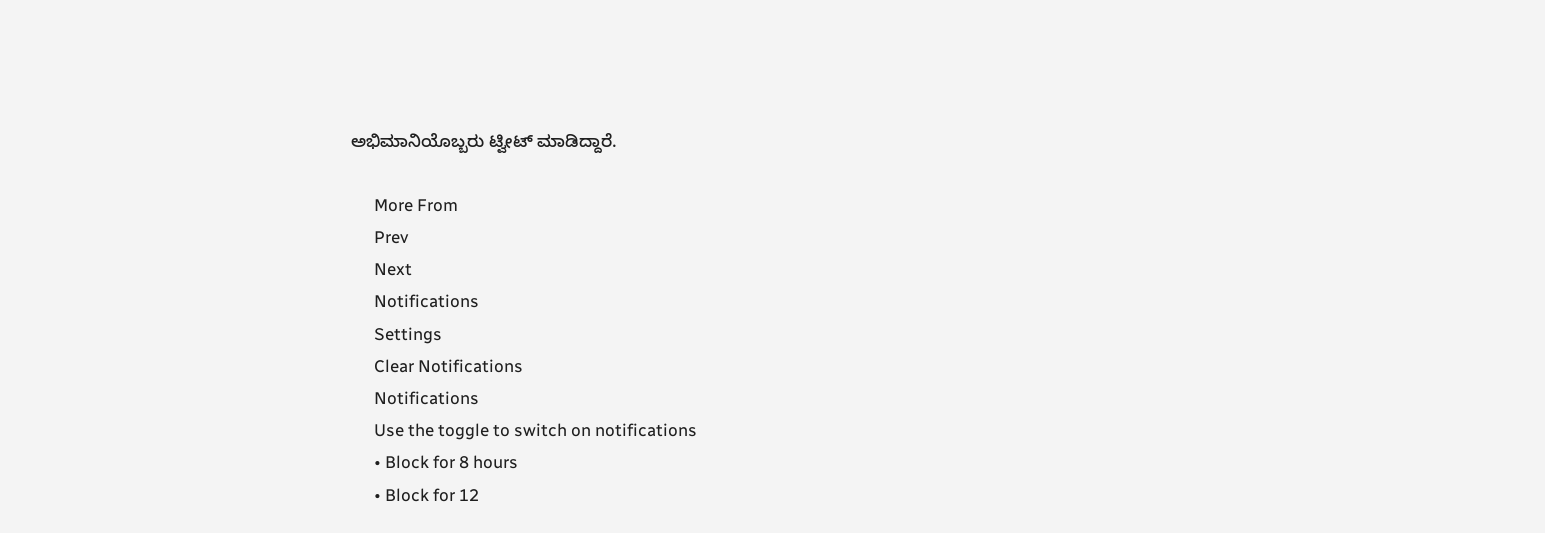ಅಭಿಮಾನಿಯೊಬ್ಬರು ಟ್ವೀಟ್ ಮಾಡಿದ್ದಾರೆ.

      More From
      Prev
      Next
      Notifications
      Settings
      Clear Notifications
      Notifications
      Use the toggle to switch on notifications
      • Block for 8 hours
      • Block for 12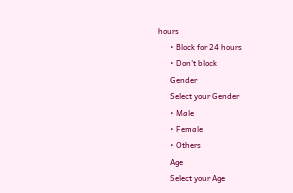hours
      • Block for 24 hours
      • Don't block
      Gender
      Select your Gender
      • Male
      • Female
      • Others
      Age
      Select your Age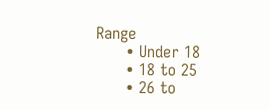Range
      • Under 18
      • 18 to 25
      • 26 to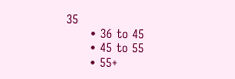35
      • 36 to 45
      • 45 to 55
      • 55+